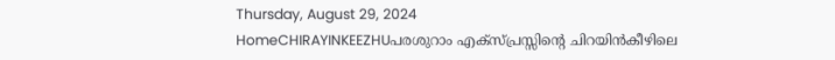Thursday, August 29, 2024
HomeCHIRAYINKEEZHUപരശുറാം എക്സ്പ്രസ്സിന്റെ ചിറയിൻകീഴിലെ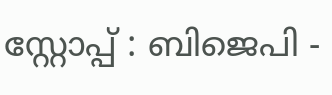സ്റ്റോപ്പ്‌ : ബിജെപി -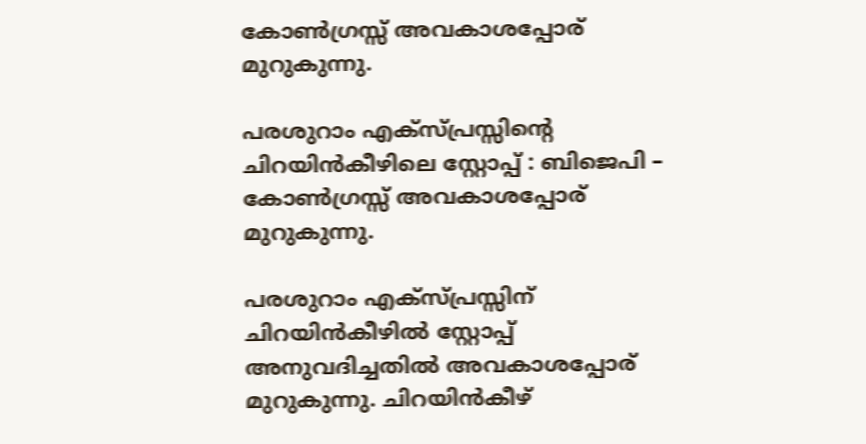കോൺഗ്രസ്സ് അവകാശപ്പോര് മുറുകുന്നു.

പരശുറാം എക്സ്പ്രസ്സിന്റെ ചിറയിൻകീഴിലെ സ്റ്റോപ്പ്‌ : ബിജെപി – കോൺഗ്രസ്സ് അവകാശപ്പോര് മുറുകുന്നു.

പരശുറാം എക്സ്പ്രസ്സിന് ചിറയിൻകീഴിൽ സ്റ്റോപ്പ്‌ അനുവദിച്ചതിൽ അവകാശപ്പോര് മുറുകുന്നു. ചിറയിൻകീഴ്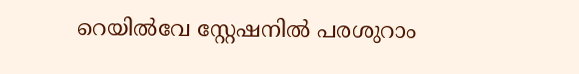റെയിൽവേ സ്റ്റേഷനിൽ പരശുറാം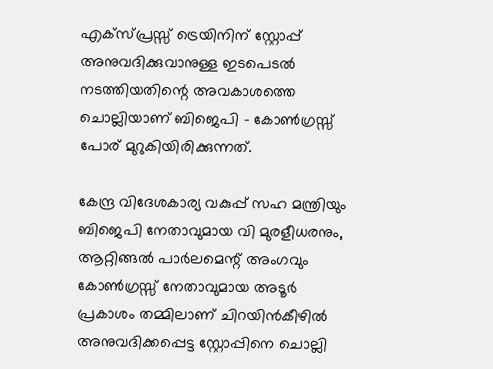എക്സ്പ്രസ്സ്‌ ട്രെയിനിന് സ്റ്റോപ്പ് അനുവദിക്കുവാനുള്ള ഇടപെടൽ നടത്തിയതിന്റെ അവകാശത്തെ ചൊല്ലിയാണ് ബിജെപി – കോൺഗ്രസ്സ് പോര് മുറുകിയിരിക്കുന്നത്.

കേന്ദ്ര വിദേശകാര്യ വകുപ്പ് സഹ മന്ത്രിയും ബിജെപി നേതാവുമായ വി മുരളീധരനും, ആറ്റിങ്ങൽ പാർലമെന്റ് അംഗവും കോൺഗ്രസ്സ് നേതാവുമായ അടൂർ പ്രകാശം തമ്മിലാണ് ചിറയിൻകീഴിൽ അനുവദിക്കപ്പെട്ട സ്റ്റോപ്പിനെ ചൊല്ലി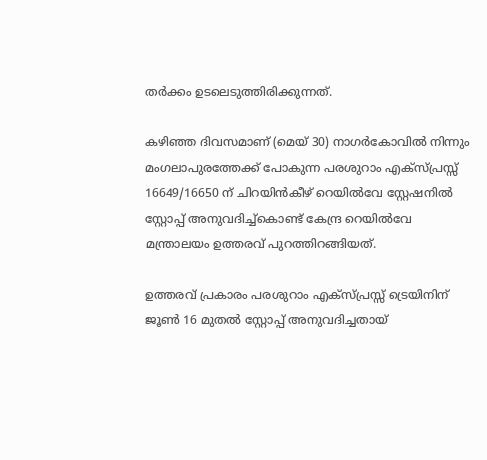തർക്കം ഉടലെടുത്തിരിക്കുന്നത്.

കഴിഞ്ഞ ദിവസമാണ് (മെയ്‌ 30) നാഗർകോവിൽ നിന്നും മംഗലാപുരത്തേക്ക് പോകുന്ന പരശുറാം എക്സ്പ്രസ്സ് 16649/16650 ന് ചിറയിൻകീഴ് റെയിൽവേ സ്റ്റേഷനിൽ സ്റ്റോപ്പ്‌ അനുവദിച്ച്കൊണ്ട് കേന്ദ്ര റെയിൽവേ മന്ത്രാലയം ഉത്തരവ് പുറത്തിറങ്ങിയത്.

ഉത്തരവ് പ്രകാരം പരശുറാം എക്സ്പ്രസ്സ് ട്രെയിനിന് ജൂൺ 16 മുതൽ സ്റ്റോപ്പ്‌ അനുവദിച്ചതായ്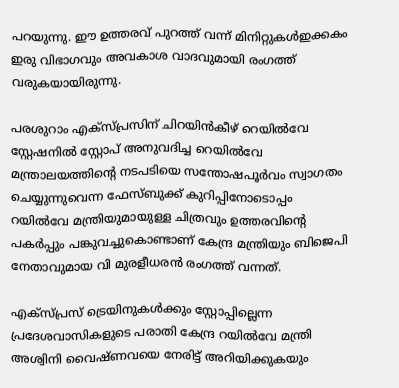പറയുന്നു. ഈ ഉത്തരവ് പുറത്ത് വന്ന് മിനിറ്റുകൾഇക്കകം ഇരു വിഭാഗവും അവകാശ വാദവുമായി രംഗത്ത് വരുകയായിരുന്നു.

പരശുറാം എക്സ്പ്രസിന് ചിറയിൻകീഴ് റെയിൽവേ സ്റ്റേഷനിൽ സ്റ്റോപ് അനുവദിച്ച റെയിൽവേ മന്ത്രാലയത്തിൻ്റെ നടപടിയെ സന്തോഷപൂർവം സ്വാഗതം ചെയ്യുന്നുവെന്ന ഫേസ്ബുക്ക് കുറിപ്പിനോടൊപ്പം റയിൽവേ മന്ത്രിയുമായുള്ള ചിത്രവും ഉത്തരവിന്റെ പകർപ്പും പങ്കുവച്ചുകൊണ്ടാണ് കേന്ദ്ര മന്ത്രിയും ബിജെപി നേതാവുമായ വി മുരളീധരൻ രംഗത്ത് വന്നത്.

എക്സ്‌പ്രസ് ട്രെയിനുകൾക്കും സ്റ്റോപ്പില്ലെന്ന പ്രദേശവാസികളുടെ പരാതി കേന്ദ്ര റയിൽവേ മന്ത്രി അശ്വിനി വൈഷ്ണവയെ നേരിട്ട് അറിയിക്കുകയും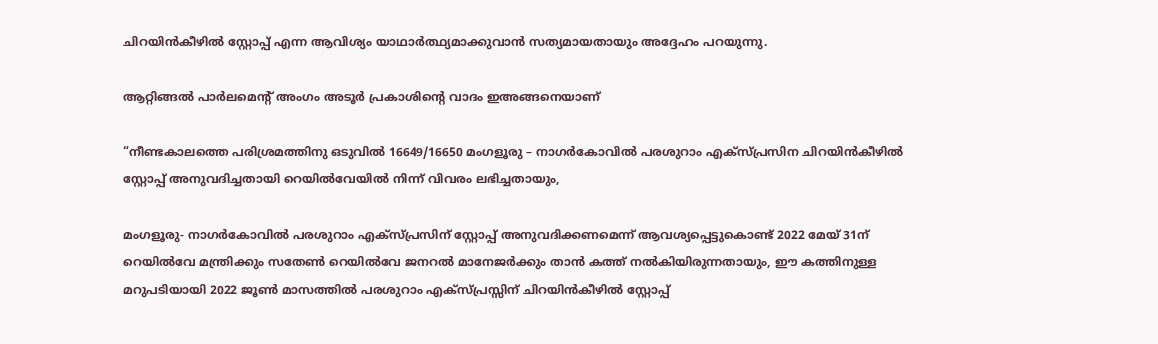ചിറയിൻകീഴിൽ സ്റ്റോപ്പ് എന്ന ആവിശ്യം യാഥാർത്ഥ്യമാക്കുവാൻ സത്യമായതായും അദ്ദേഹം പറയുന്നു.

ആറ്റിങ്ങൽ പാർലമെന്റ് അംഗം അടൂർ പ്രകാശിന്റെ വാദം ഇഅങ്ങനെയാണ്

“നീണ്ടകാലത്തെ പരിശ്രമത്തിനു ഒടുവിൽ 16649/16650 മംഗളൂരു – നാഗർകോവിൽ പരശുറാം എക്സ്പ്രസിന ചിറയിൻകീഴിൽ സ്റ്റോപ്പ് അനുവദിച്ചതായി റെയിൽവേയിൽ നിന്ന് വിവരം ലഭിച്ചതായും,

മംഗളൂരു- നാഗർകോവിൽ പരശുറാം എക്സ്പ്രസിന് സ്റ്റോപ്പ് അനുവദിക്കണമെന്ന് ആവശ്യപ്പെട്ടുകൊണ്ട് 2022 മേയ് 31ന് റെയിൽവേ മന്ത്രിക്കും സതേൺ റെയിൽവേ ജനറൽ മാനേജർക്കും താൻ കത്ത് നൽകിയിരുന്നതായും, ഈ കത്തിനുള്ള മറുപടിയായി 2022 ജൂൺ മാസത്തിൽ പരശുറാം എക്സ്പ്രസ്സിന് ചിറയിൻകീഴിൽ സ്റ്റോപ്പ്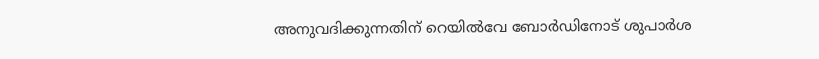അനുവദിക്കുന്നതിന് റെയിൽവേ ബോർഡിനോട് ശുപാർശ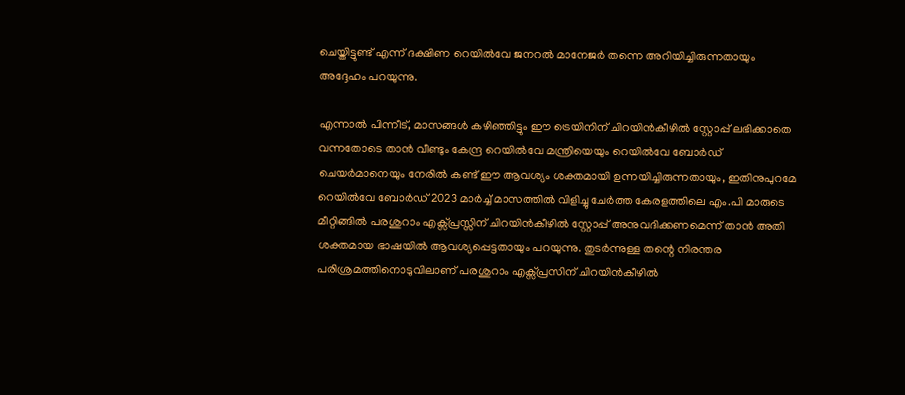ചെയ്തിട്ടുണ്ട് എന്ന് ദക്ഷിണ റെയിൽവേ ജനറൽ മാനേജർ തന്നെ അറിയിച്ചിരുന്നതായും അദ്ദേഹം പറയുന്നു.

എന്നാൽ പിന്നീട്, മാസങ്ങൾ കഴിഞ്ഞിട്ടും ഈ ട്രെയിനിന് ചിറയിൻകീഴിൽ സ്റ്റോപ്പ് ലഭിക്കാതെ വന്നതോടെ താൻ വീണ്ടും കേന്ദ്ര റെയിൽവേ മന്ത്രിയെയും റെയിൽവേ ബോർഡ് ചെയർമാനെയും നേരിൽ കണ്ട് ഈ ആവശ്യം ശക്തമായി ഉന്നയിച്ചിരുന്നതായും, ഇതിനുപുറമേ റെയിൽവേ ബോർഡ് 2023 മാർച്ച് മാസത്തിൽ വിളിച്ചു ചേർത്ത കേരളത്തിലെ എം.പി മാരുടെ മീറ്റിങ്ങിൽ പരശുറാം എക്സ്പ്രസ്സിന് ചിറയിൻകീഴിൽ സ്റ്റോപ്പ് അനുവദിക്കണമെന്ന് താൻ അതി ശക്തമായ ഭാഷയിൽ ആവശ്യപ്പെട്ടതായും പറയുന്നു. തുടർന്നുള്ള തന്റെ നിരന്തര പരിശ്രമത്തിനൊടുവിലാണ് പരശുറാം എക്സ്പ്രസിന് ചിറയിൻകീഴിൽ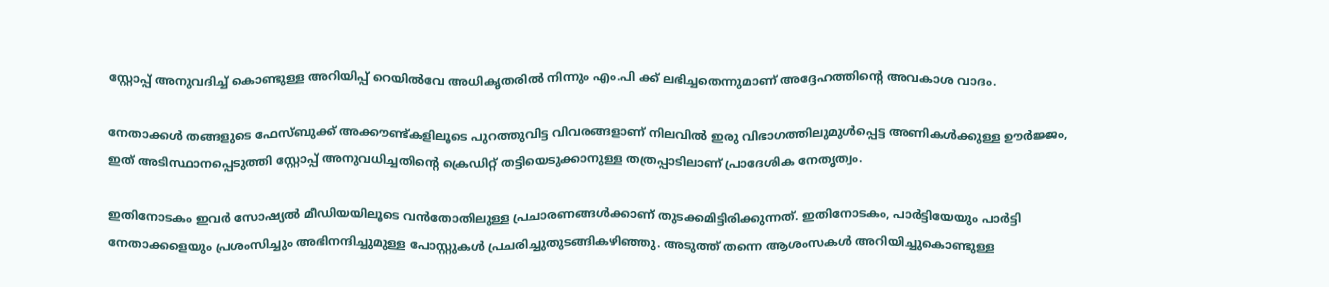സ്റ്റോപ്പ് അനുവദിച്ച് കൊണ്ടുള്ള അറിയിപ്പ് റെയിൽവേ അധികൃതരിൽ നിന്നും എം.പി ക്ക് ലഭിച്ചതെന്നുമാണ് അദ്ദേഹത്തിന്റെ അവകാശ വാദം.

നേതാക്കൾ തങ്ങളുടെ ഫേസ്ബുക്ക് അക്കൗണ്ട്കളിലൂടെ പുറത്തുവിട്ട വിവരങ്ങളാണ് നിലവിൽ ഇരു വിഭാഗത്തിലുമുൾപ്പെട്ട അണികൾക്കുള്ള ഊർജ്ജം, ഇത് അടിസ്ഥാനപ്പെടുത്തി സ്റ്റോപ്പ്‌ അനുവധിച്ചതിന്റെ ക്രെഡിറ്റ്‌ തട്ടിയെടുക്കാനുള്ള തത്രപ്പാടിലാണ് പ്രാദേശിക നേതൃത്വം.

ഇതിനോടകം ഇവർ സോഷ്യൽ മീഡിയയിലൂടെ വൻതോതിലുള്ള പ്രചാരണങ്ങൾക്കാണ് തുടക്കമിട്ടിരിക്കുന്നത്. ഇതിനോടകം, പാർട്ടിയേയും പാർട്ടി നേതാക്കളെയും പ്രശംസിച്ചും അഭിനന്ദിച്ചുമുള്ള പോസ്റ്റുകൾ പ്രചരിച്ചുതുടങ്ങികഴിഞ്ഞു. അടുത്ത് തന്നെ ആശംസകൾ അറിയിച്ചുകൊണ്ടുള്ള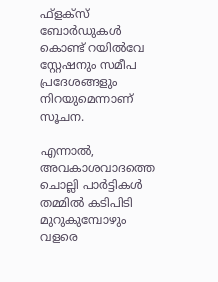ഫ്ളക്സ് ബോർഡുകൾ കൊണ്ട് റയിൽവേ സ്റ്റേഷനും സമീപ പ്രദേശങ്ങളും നിറയുമെന്നാണ് സൂചന.

എന്നാൽ, അവകാശവാദത്തെ ചൊല്ലി പാർട്ടികൾ തമ്മിൽ കടിപിടി മുറുകുമ്പോഴും വളരെ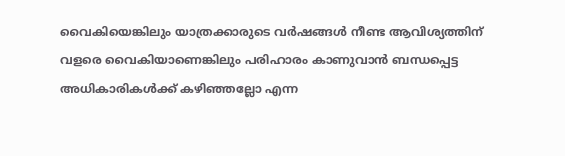വൈകിയെങ്കിലും യാത്രക്കാരുടെ വർഷങ്ങൾ നീണ്ട ആവിശ്യത്തിന് വളരെ വൈകിയാണെങ്കിലും പരിഹാരം കാണുവാൻ ബന്ധപ്പെട്ട അധികാരികൾക്ക് കഴിഞ്ഞല്ലോ എന്ന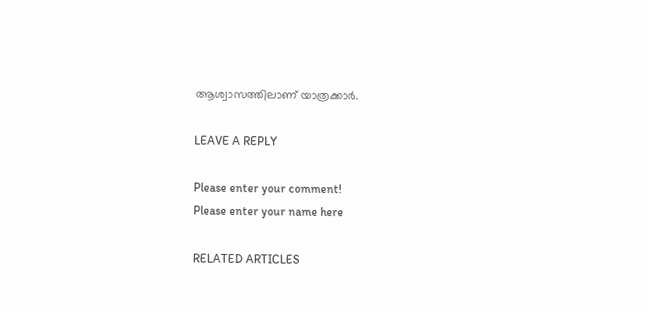ആശ്വാസത്തിലാണ് യാത്രക്കാർ.

LEAVE A REPLY

Please enter your comment!
Please enter your name here

RELATED ARTICLES